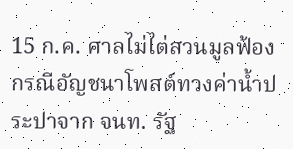15 ก.ค. ศาลไม่ไต่สวนมูลฟ้อง กรณีอัญชนาโพสต์ทวงค่าน้ำประปาจาก จนท. รัฐ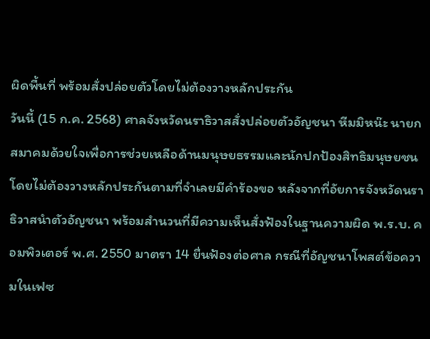ผิดพื้นที่ พร้อมสั่งปล่อยตัวโดยไม่ต้องวางหลักประกัน
วันนี้ (15 ก.ค. 2568) ศาลจังหวัดนราธิวาสสั่งปล่อยตัวอัญชนา หีมมิหน๊ะ นายกสมาคมด้วยใจเพื่อการช่วยเหลือด้านมนุษยธรรมและนักปกป้องสิทธิมนุษยชน โดยไม่ต้องวางหลักประกันตามที่จำเลยมีคำร้องขอ หลังจากที่อัยการจังหวัดนราธิวาสนำตัวอัญชนา พร้อมสำนวนที่มีความเห็นสั่งฟ้องในฐานความผิด พ.ร.บ. คอมพิวเตอร์ พ.ศ. 2550 มาตรา 14 ยื่นฟ้องต่อศาล กรณีที่อัญชนาโพสต์ข้อความในเฟซ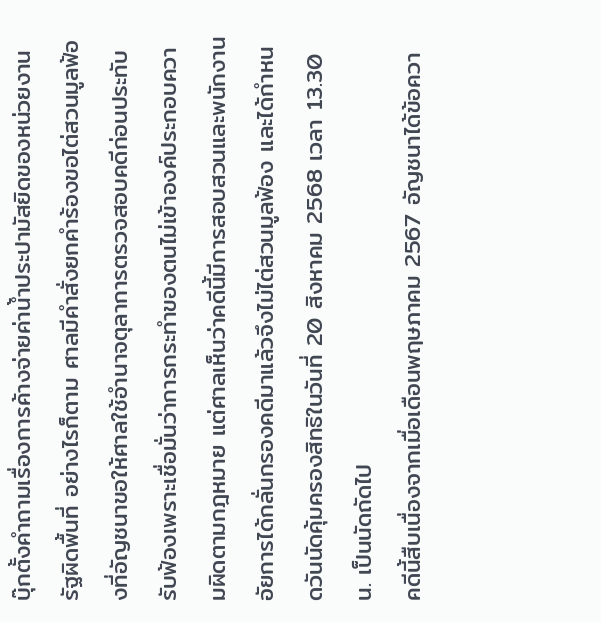บุ๊กตั้งคำถามเรื่องการค้างจ่ายค่าน้ำประปามัสยิดของหน่วยงานรัฐผิดพื้นที่ อย่างไรก็ตาม ศาลมีคำสั่งยกคำร้องขอไต่สวนมูลฟ้องที่อัญชนาขอให้ศาลใช้อำนาจตุลาการตรวจสอบคดีก่อนประทับรับฟ้องเพราะเชื่อมั่นว่าการกระทำของตนไม่เข้าองค์ประกอบความผิดตามกฎหมาย แต่ศาลเห็นว่าคดีนี้มีการสอบสวนและพนักงานอัยการได้กลั่นกรองคดีมาแล้วจึงไม่ไต่สวนมูลฟ้อง และได้กำหนดวันนัดคุ้มครองสิทธิในวันที่ 20 สิงหาคม 2568 เวลา 13.30 น. เป็นนัดถัดไป
คดีนี้สืบเนื่องจากเมื่อเดือนพฤษภาคม 2567 อัญชนาได้ข้อควา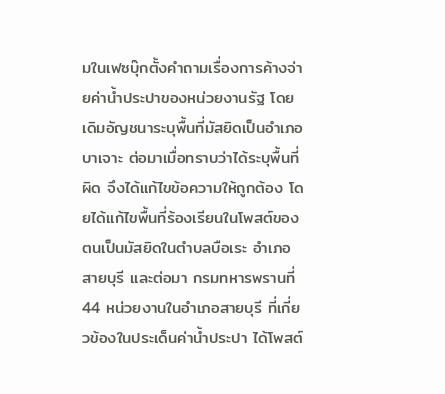มในเฟซบุ๊กตั้งคำถามเรื่องการค้างจ่ายค่าน้ำประปาของหน่วยงานรัฐ โดยเดิมอัญชนาระบุพื้นที่มัสยิดเป็นอำเภอบาเจาะ ต่อมาเมื่อทราบว่าได้ระบุพื้นที่ผิด จึงได้แก้ไขข้อความให้ถูกต้อง โดยได้แก้ไขพื้นที่ร้องเรียนในโพสต์ของตนเป็นมัสยิดในตำบลบือเระ อำเภอสายบุรี และต่อมา กรมทหารพรานที่ 44 หน่วยงานในอำเภอสายบุรี ที่เกี่ยวข้องในประเด็นค่าน้ำประปา ได้โพสต์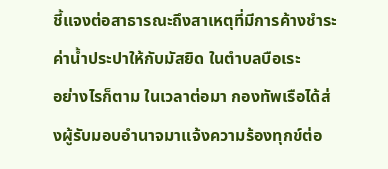ชี้แจงต่อสาธารณะถึงสาเหตุที่มีการค้างชำระค่าน้ำประปาให้กับมัสยิด ในตำบลบือเระ
อย่างไรก็ตาม ในเวลาต่อมา กองทัพเรือได้ส่งผู้รับมอบอำนาจมาแจ้งความร้องทุกข์ต่อ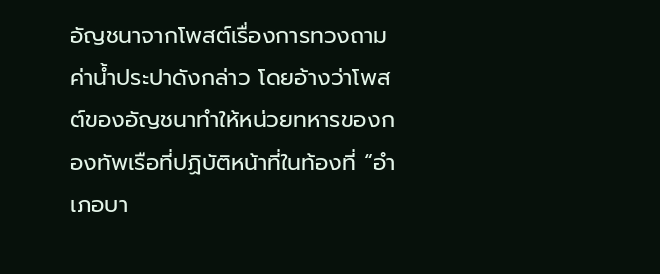อัญชนาจากโพสต์เรื่องการทวงถามค่าน้ำประปาดังกล่าว โดยอ้างว่าโพสต์ของอัญชนาทำให้หน่วยทหารของกองทัพเรือที่ปฏิบัติหน้าที่ในท้องที่ “อำเภอบา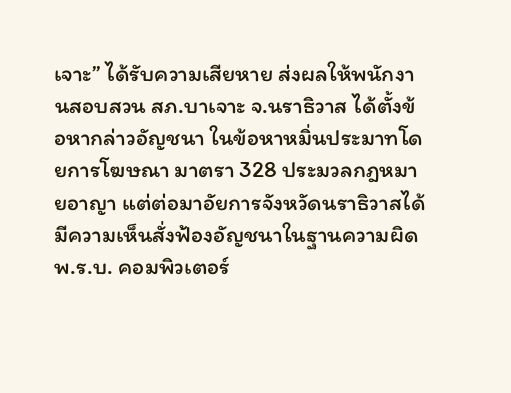เจาะ” ได้รับความเสียหาย ส่งผลให้พนักงานสอบสวน สภ.บาเจาะ จ.นราธิวาส ได้ตั้งข้อหากล่าวอัญชนา ในข้อหาหมิ่นประมาทโดยการโฆษณา มาตรา 328 ประมวลกฎหมายอาญา แต่ต่อมาอัยการจังหวัดนราธิวาสได้มีความเห็นสั่งฟ้องอัญชนาในฐานความผิด พ.ร.บ. คอมพิวเตอร์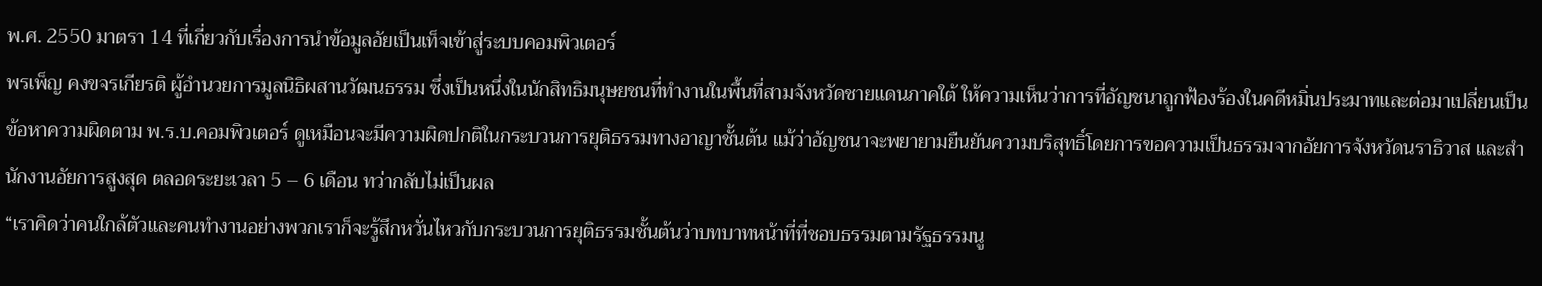พ.ศ. 2550 มาตรา 14 ที่เกี่ยวกับเรื่องการนำข้อมูลอัยเป็นเท็จเข้าสู่ระบบคอมพิวเตอร์
พรเพ็ญ คงขจรเกียรติ ผู้อำนวยการมูลนิธิผสานวัฒนธรรม ซึ่งเป็นหนึ่งในนักสิทธิมนุษยชนที่ทำงานในพื้นที่สามจังหวัดชายแดนภาคใต้ ให้ความเห็นว่าการที่อัญชนาถูกฟ้องร้องในคดีหมิ่นประมาทและต่อมาเปลี่ยนเป็นข้อหาความผิดตาม พ.ร.บ.คอมพิวเตอร์ ดูเหมือนจะมีความผิดปกติในกระบวนการยุติธรรมทางอาญาชั้นต้น แม้ว่าอัญชนาจะพยายามยืนยันความบริสุทธิ์โดยการขอความเป็นธรรมจากอัยการจังหวัดนราธิวาส และสำนักงานอัยการสูงสุด ตลอดระยะเวลา 5 – 6 เดือน ทว่ากลับไม่เป็นผล
“เราคิดว่าคนใกล้ตัวและคนทำงานอย่างพวกเราก็จะรู้สึกหวั่นไหวกับกระบวนการยุติธรรมชั้นต้นว่าบทบาทหน้าที่ที่ชอบธรรมตามรัฐธรรมนู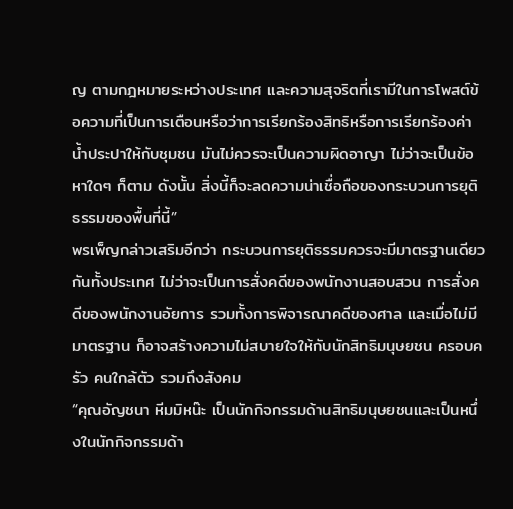ญ ตามกฎหมายระหว่างประเทศ และความสุจริตที่เรามีในการโพสต์ข้อความที่เป็นการเตือนหรือว่าการเรียกร้องสิทธิหรือการเรียกร้องค่าน้ำประปาให้กับชุมชน มันไม่ควรจะเป็นความผิดอาญา ไม่ว่าจะเป็นข้อหาใดๆ ก็ตาม ดังนั้น สิ่งนี้ก็จะลดความน่าเชื่อถือของกระบวนการยุติธรรมของพื้นที่นี้”
พรเพ็ญกล่าวเสริมอีกว่า กระบวนการยุติธรรมควรจะมีมาตรฐานเดียวกันทั้งประเทศ ไม่ว่าจะเป็นการสั่งคดีของพนักงานสอบสวน การสั่งคดีของพนักงานอัยการ รวมทั้งการพิจารณาคดีของศาล และเมื่อไม่มีมาตรฐาน ก็อาจสร้างความไม่สบายใจให้กับนักสิทธิมนุษยชน ครอบครัว คนใกล้ตัว รวมถึงสังคม
“คุณอัญชนา หีมมิหน๊ะ เป็นนักกิจกรรมด้านสิทธิมนุษยชนและเป็นหนึ่งในนักกิจกรรมด้า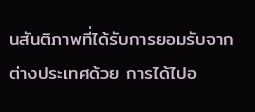นสันติภาพที่ได้รับการยอมรับจากต่างประเทศด้วย การได้ไปอ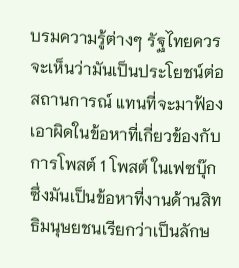บรมความรู้ต่างๆ รัฐไทยควรจะเห็นว่ามันเป็นประโยชน์ต่อสถานการณ์ แทนที่จะมาฟ้องเอาผิดในข้อหาที่เกี่ยวข้องกับการโพสต์ 1 โพสต์ ในเฟซบุ๊ก ซึ่งมันเป็นข้อหาที่งานด้านสิทธิมนุษยชนเรียกว่าเป็นลักษ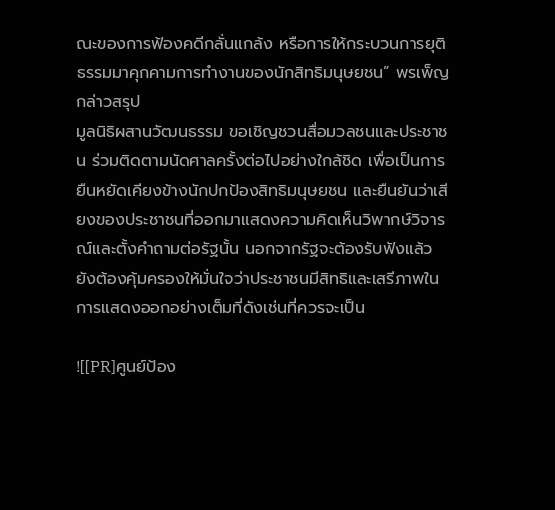ณะของการฟ้องคดีกลั่นแกล้ง หรือการให้กระบวนการยุติธรรมมาคุกคามการทำงานของนักสิทธิมนุษยชน” พรเพ็ญกล่าวสรุป
มูลนิธิผสานวัฒนธรรม ขอเชิญชวนสื่อมวลชนและประชาชน ร่วมติดตามนัดศาลครั้งต่อไปอย่างใกล้ชิด เพื่อเป็นการยืนหยัดเคียงข้างนักปกป้องสิทธิมนุษยชน และยืนยันว่าเสียงของประชาชนที่ออกมาแสดงความคิดเห็นวิพากษ์วิจารณ์และตั้งคำถามต่อรัฐนั้น นอกจากรัฐจะต้องรับฟังแล้ว ยังต้องคุ้มครองให้มั่นใจว่าประชาชนมีสิทธิและเสรีภาพในการแสดงออกอย่างเต็มที่ดังเช่นที่ควรจะเป็น

![[PR]ศูนย์ป้อง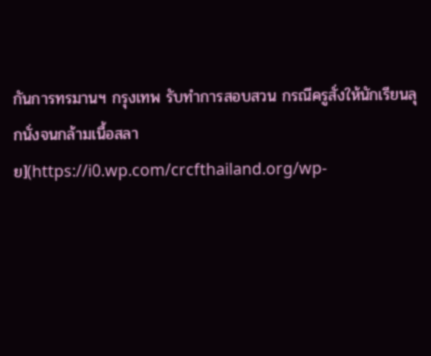กันการทรมานฯ กรุงเทพ รับทำการสอบสวน กรณีครูสั่งให้นักเรียนลุกนั่งจนกล้ามเนื้อสลาย](https://i0.wp.com/crcfthailand.org/wp-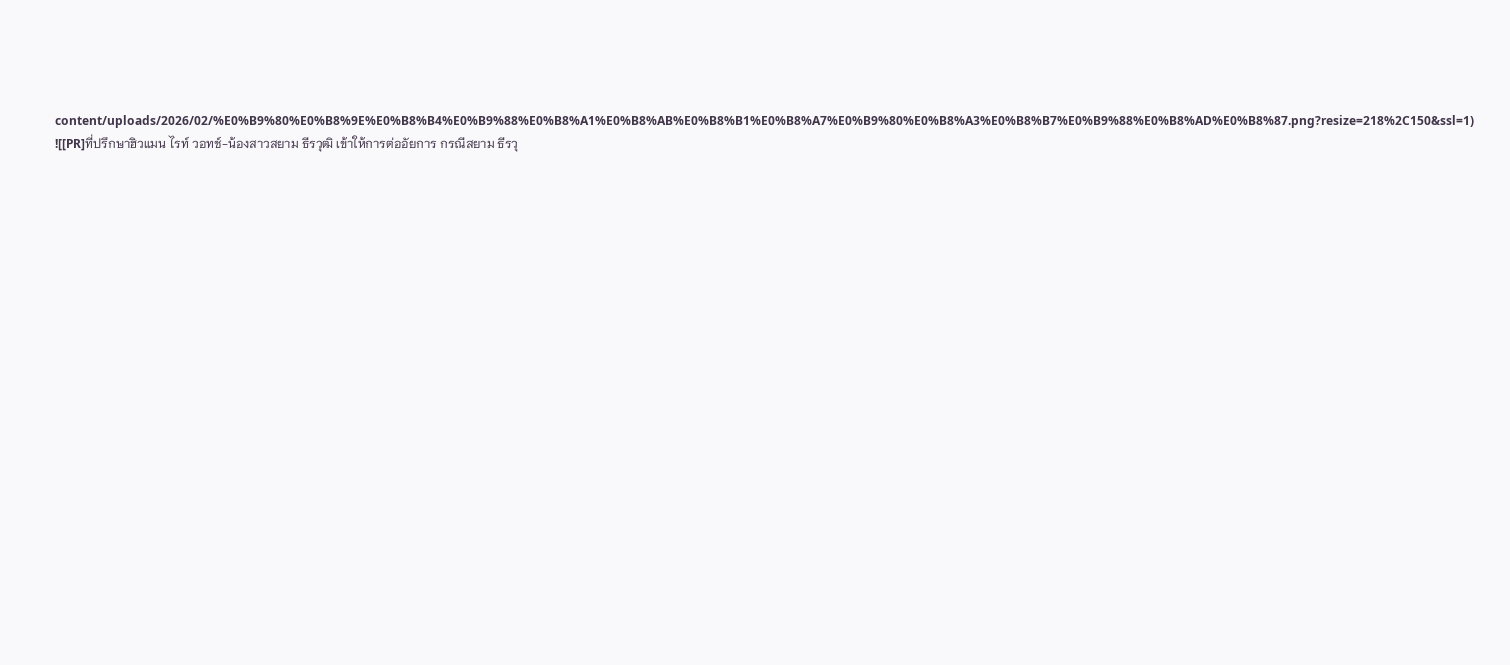content/uploads/2026/02/%E0%B9%80%E0%B8%9E%E0%B8%B4%E0%B9%88%E0%B8%A1%E0%B8%AB%E0%B8%B1%E0%B8%A7%E0%B9%80%E0%B8%A3%E0%B8%B7%E0%B9%88%E0%B8%AD%E0%B8%87.png?resize=218%2C150&ssl=1)
![[PR]ที่ปรึกษาฮิวแมน ไรท์ วอทช์-น้องสาวสยาม ธีรวุฒิ เข้าให้การต่ออัยการ กรณีสยาม ธีรวุ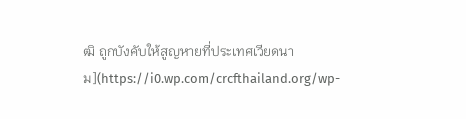ฒิ ถูกบังคับให้สูญหายที่ประเทศเวียดนาม](https://i0.wp.com/crcfthailand.org/wp-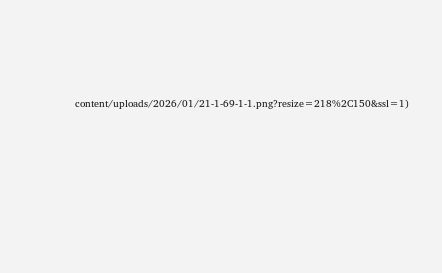content/uploads/2026/01/21-1-69-1-1.png?resize=218%2C150&ssl=1)